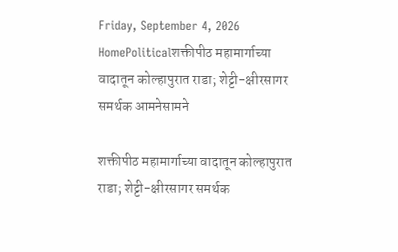Friday, September 4, 2026
HomePoliticalशक्तीपीठ महामार्गाच्या वादातून कोल्हापुरात राडा; शेट्टी-क्षीरसागर समर्थक आमनेसामने

शक्तीपीठ महामार्गाच्या वादातून कोल्हापुरात राडा; शेट्टी-क्षीरसागर समर्थक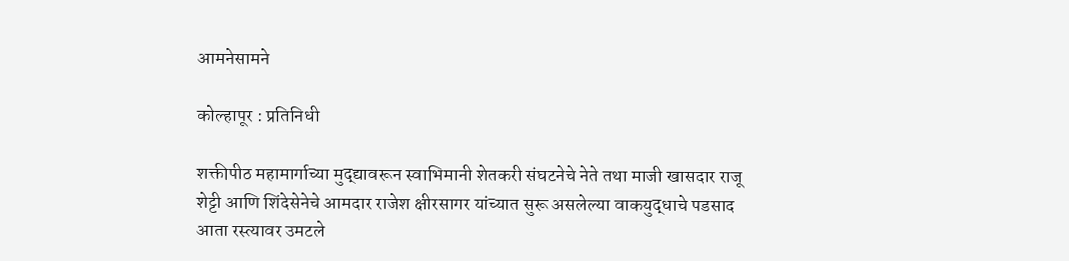आमनेसामने

कोल्हापूर : प्रतिनिधी

शक्तीपीठ महामार्गाच्या मुद्द्यावरून स्वाभिमानी शेतकरी संघटनेचे नेते तथा माजी खासदार राजू शेट्टी आणि शिंदेसेनेचे आमदार राजेश क्षीरसागर यांच्यात सुरू असलेल्या वाकयुद्धाचे पडसाद आता रस्त्यावर उमटले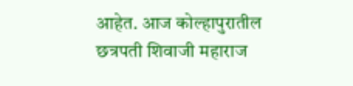आहेत. आज कोल्हापुरातील छत्रपती शिवाजी महाराज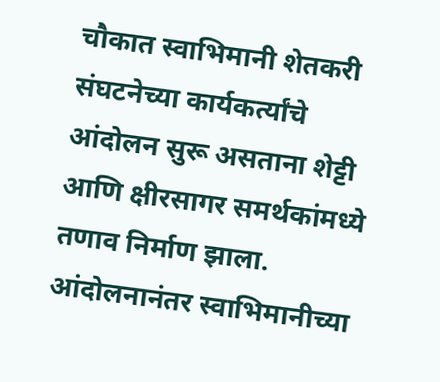चौकात स्वाभिमानी शेतकरी संघटनेच्या कार्यकर्त्यांचे आंदोलन सुरू असताना शेट्टी आणि क्षीरसागर समर्थकांमध्ये तणाव निर्माण झाला. आंदोलनानंतर स्वाभिमानीच्या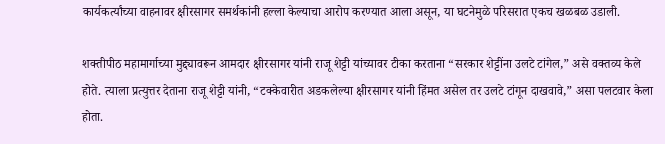कार्यकर्त्यांच्या वाहनावर क्षीरसागर समर्थकांनी हल्ला केल्याचा आरोप करण्यात आला असून, या घटनेमुळे परिसरात एकच खळबळ उडाली.

शक्तीपीठ महामार्गाच्या मुद्द्यावरून आमदार क्षीरसागर यांनी राजू शेट्टी यांच्यावर टीका करताना “सरकार शेट्टींना उलटे टांगेल,” असे वक्तव्य केले होते. त्याला प्रत्युत्तर देताना राजू शेट्टी यांनी, “टक्केवारीत अडकलेल्या क्षीरसागर यांनी हिंमत असेल तर उलटे टांगून दाखवावे,” असा पलटवार केला होता.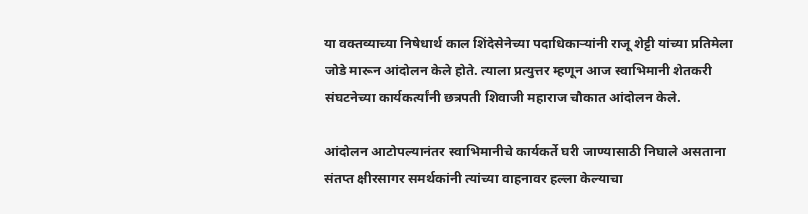या वक्तव्याच्या निषेधार्थ काल शिंदेसेनेच्या पदाधिकाऱ्यांनी राजू शेट्टी यांच्या प्रतिमेला जोडे मारून आंदोलन केले होते. त्याला प्रत्युत्तर म्हणून आज स्वाभिमानी शेतकरी संघटनेच्या कार्यकर्त्यांनी छत्रपती शिवाजी महाराज चौकात आंदोलन केले.

आंदोलन आटोपल्यानंतर स्वाभिमानीचे कार्यकर्ते घरी जाण्यासाठी निघाले असताना संतप्त क्षीरसागर समर्थकांनी त्यांच्या वाहनावर हल्ला केल्याचा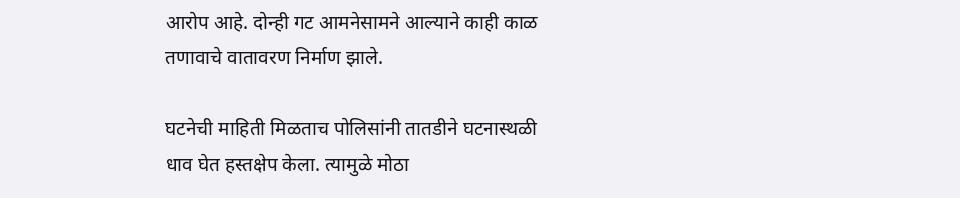आरोप आहे. दोन्ही गट आमनेसामने आल्याने काही काळ तणावाचे वातावरण निर्माण झाले.

घटनेची माहिती मिळताच पोलिसांनी तातडीने घटनास्थळी धाव घेत हस्तक्षेप केला. त्यामुळे मोठा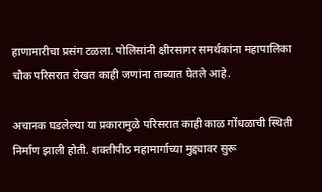हाणामारीचा प्रसंग टळला. पोलिसांनी क्षीरसागर समर्थकांना महापालिका चौक परिसरात रोखत काही जणांना ताब्यात घेतले आहे.

अचानक घडलेल्या या प्रकारामुळे परिसरात काही काळ गोंधळाची स्थिती निर्माण झाली होती. शक्तीपीठ महामार्गाच्या मुद्द्यावर सुरू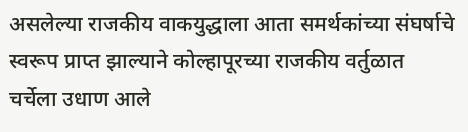असलेल्या राजकीय वाकयुद्धाला आता समर्थकांच्या संघर्षाचे स्वरूप प्राप्त झाल्याने कोल्हापूरच्या राजकीय वर्तुळात चर्चेला उधाण आले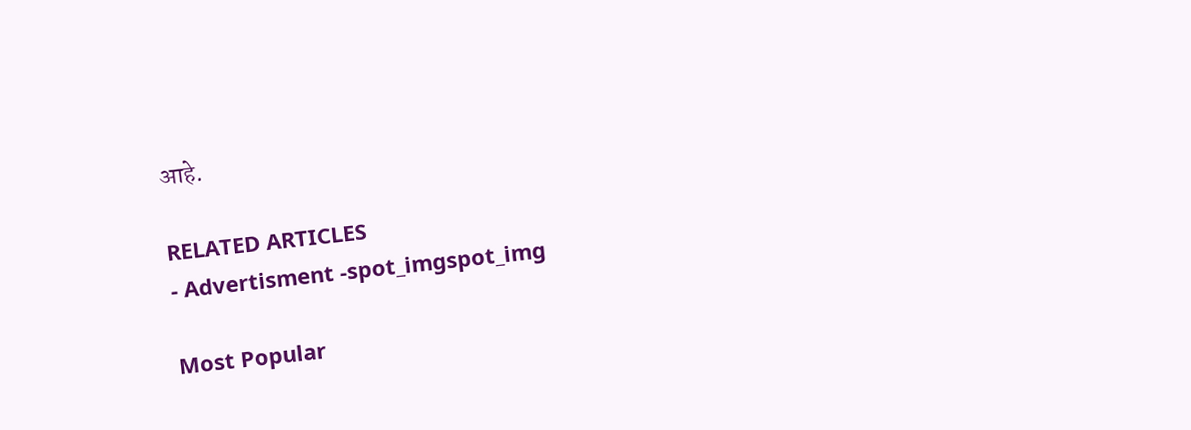आहे.

RELATED ARTICLES
- Advertisment -spot_imgspot_img

Most Popular